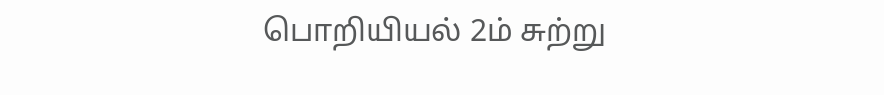பொறியியல் 2ம் சுற்று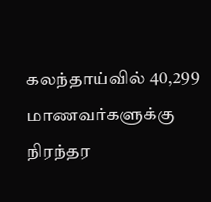கலந்தாய்வில் 40,299 மாணவர்களுக்கு நிரந்தர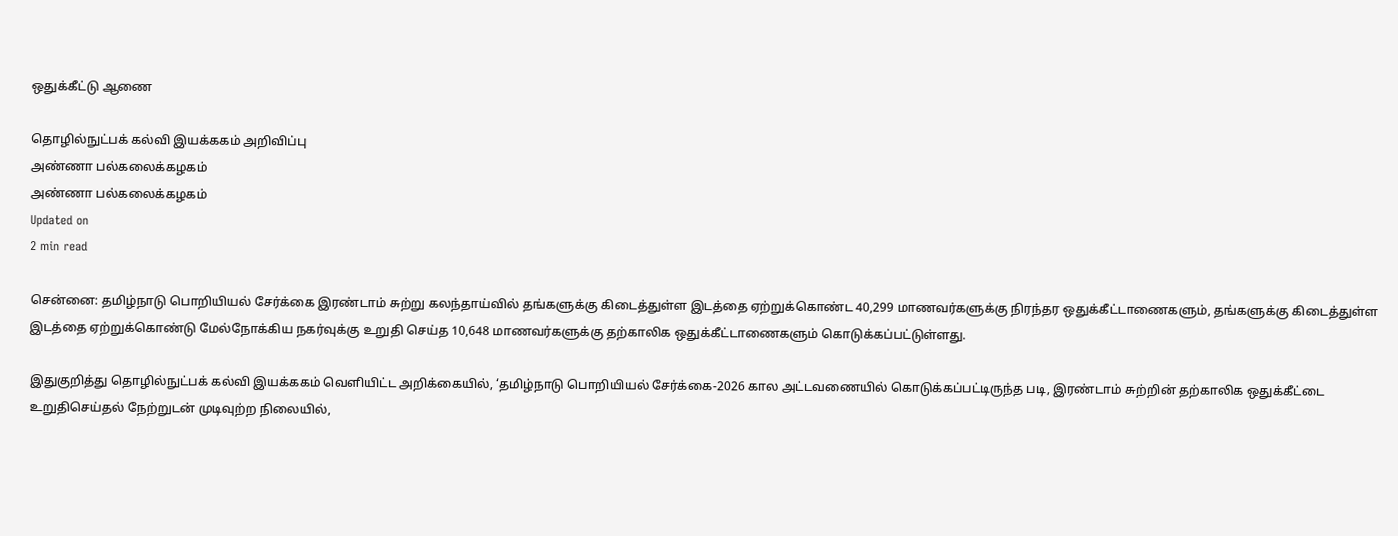ஒதுக்கீட்டு ஆணை

தொழில்நுட்பக் கல்வி இயக்ககம் அறிவிப்பு
அண்ணா பல்கலைக்கழகம்
அண்ணா பல்கலைக்கழகம்
Updated on
2 min read

சென்னை: தமிழ்நாடு பொறியியல் சேர்க்கை இரண்டாம் சுற்று கலந்தாய்வில் தங்களுக்கு கிடைத்துள்ள இடத்தை ஏற்றுக்கொண்ட 40,299 மாணவர்களுக்கு நிரந்தர ஒதுக்கீட்டாணைகளும், தங்களுக்கு கிடைத்துள்ள இடத்தை ஏற்றுக்கொண்டு மேல்நோக்கிய நகர்வுக்கு உறுதி செய்த 10,648 மாணவர்களுக்கு தற்காலிக ஒதுக்கீட்டாணைகளும் கொடுக்கப்பட்டுள்ளது.

இதுகுறித்து தொழில்நுட்பக் கல்வி இயக்ககம் வெளியிட்ட அறிக்கையில், ‘தமிழ்நாடு பொறியியல் சேர்க்கை-2026 கால அட்டவணையில் கொடுக்கப்பட்டிருந்த படி, இரண்டாம் சுற்றின் தற்காலிக ஒதுக்கீட்டை உறுதிசெய்தல் நேற்றுடன் முடிவுற்ற நிலையில்,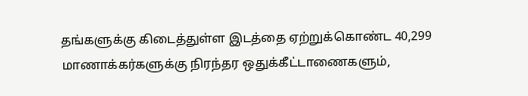தங்களுக்கு கிடைத்துள்ள இடத்தை ஏற்றுக்கொண்ட 40,299 மாணாக்கர்களுக்கு நிரந்தர ஒதுக்கீட்டாணைகளும்,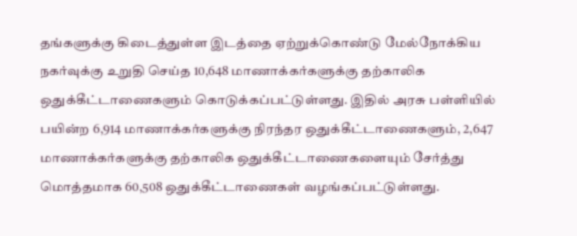தங்களுக்கு கிடைத்துள்ள இடத்தை ஏற்றுக்கொண்டு மேல்நோக்கிய நகர்வுக்கு உறுதி செய்த 10,648 மாணாக்கர்களுக்கு தற்காலிக ஒதுக்கீட்டாணைகளும் கொடுக்கப்பட்டுள்ளது. இதில் அரசு பள்ளியில் பயின்ற 6,914 மாணாக்கர்களுக்கு நிரந்தர ஒதுக்கீட்டாணைகளும், 2,647 மாணாக்கர்களுக்கு தற்காலிக ஒதுக்கீட்டாணைகளையும் சேர்த்து மொத்தமாக 60,508 ஒதுக்கீட்டாணைகள் வழங்கப்பட்டுள்ளது.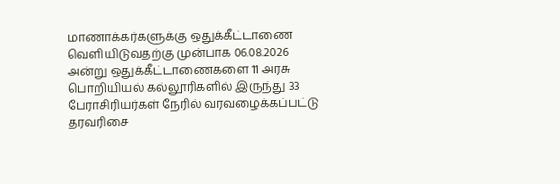மாணாக்கர்களுக்கு ஒதுக்கீட்டாணை வெளியிடுவதற்கு முன்பாக 06.08.2026 அன்று ஒதுக்கீட்டாணைகளை 11 அரசு பொறியியல் கல்லூரிகளில் இருந்து 33 பேராசிரியர்கள் நேரில் வரவழைக்கப்பட்டு தரவரிசை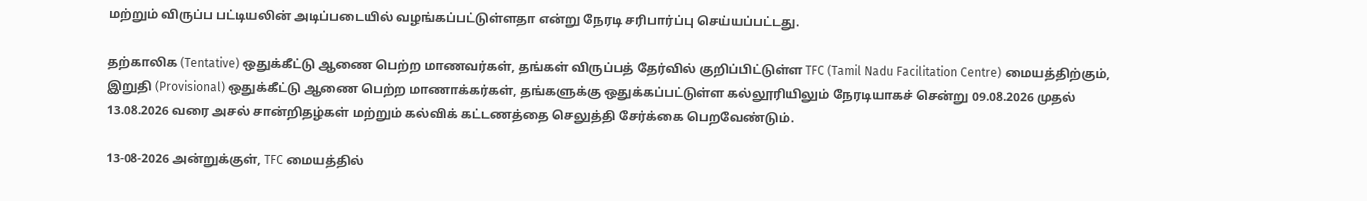மற்றும் விருப்ப பட்டியலின் அடிப்படையில் வழங்கப்பட்டுள்ளதா என்று நேரடி சரிபார்ப்பு செய்யப்பட்டது.

தற்காலிக (Tentative) ஒதுக்கீட்டு ஆணை பெற்ற மாணவர்கள், தங்கள் விருப்பத் தேர்வில் குறிப்பிட்டுள்ள TFC (Tamil Nadu Facilitation Centre) மையத்திற்கும், இறுதி (Provisional) ஒதுக்கீட்டு ஆணை பெற்ற மாணாக்கர்கள், தங்களுக்கு ஒதுக்கப்பட்டுள்ள கல்லூரியிலும் நேரடியாகச் சென்று 09.08.2026 முதல் 13.08.2026 வரை அசல் சான்றிதழ்கள் மற்றும் கல்விக் கட்டணத்தை செலுத்தி சேர்க்கை பெறவேண்டும்.

13-08-2026 அன்றுக்குள், TFC மையத்தில்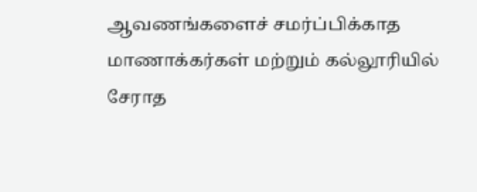ஆவணங்களைச் சமர்ப்பிக்காத மாணாக்கர்கள் மற்றும் கல்லூரியில் சேராத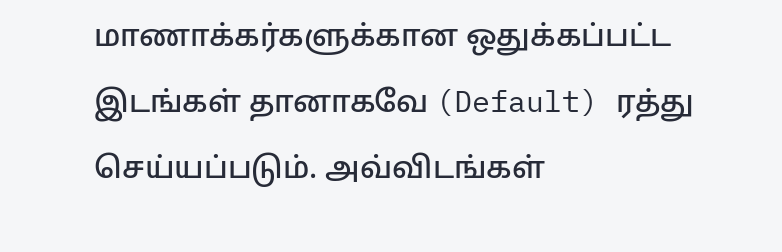மாணாக்கர்களுக்கான ஒதுக்கப்பட்ட இடங்கள் தானாகவே (Default) ரத்து செய்யப்படும். அவ்விடங்கள்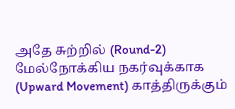அதே சுற்றில் (Round-2) மேல்நோக்கிய நகர்வுக்காக (Upward Movement) காத்திருக்கும்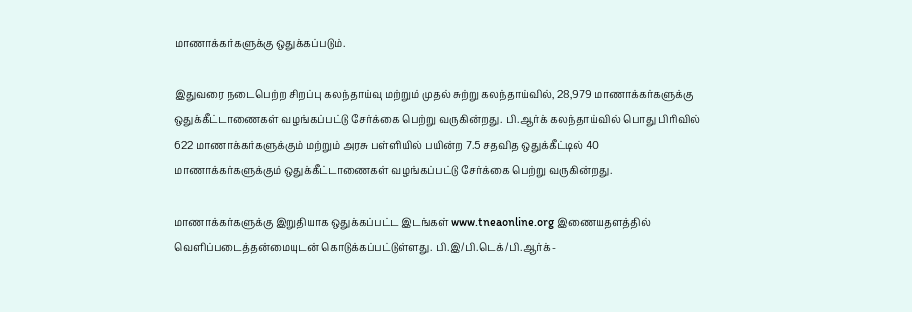மாணாக்கர்களுக்கு ஒதுக்கப்படும்.

இதுவரை நடைபெற்ற சிறப்பு கலந்தாய்வு மற்றும் முதல் சுற்று கலந்தாய்வில், 28,979 மாணாக்கர்களுக்கு ஒதுக்கீட்டாணைகள் வழங்கப்பட்டு சேர்க்கை பெற்று வருகின்றது. பி.ஆர்க் கலந்தாய்வில் பொது பிரிவில் 622 மாணாக்கர்களுக்கும் மற்றும் அரசு பள்ளியில் பயின்ற 7.5 சதவித ஒதுக்கீட்டில் 40 மாணாக்கர்களுக்கும் ஒதுக்கீட்டாணைகள் வழங்கப்பட்டு சேர்க்கை பெற்று வருகின்றது.

மாணாக்கர்களுக்கு இறுதியாக ஒதுக்கப்பட்ட இடங்கள் www.tneaonline.org இணையதளத்தில் வெளிப்படைத்தன்மையுடன் கொடுக்கப்பட்டுள்ளது. பி.இ/பி.டெக்/பி.ஆர்க்-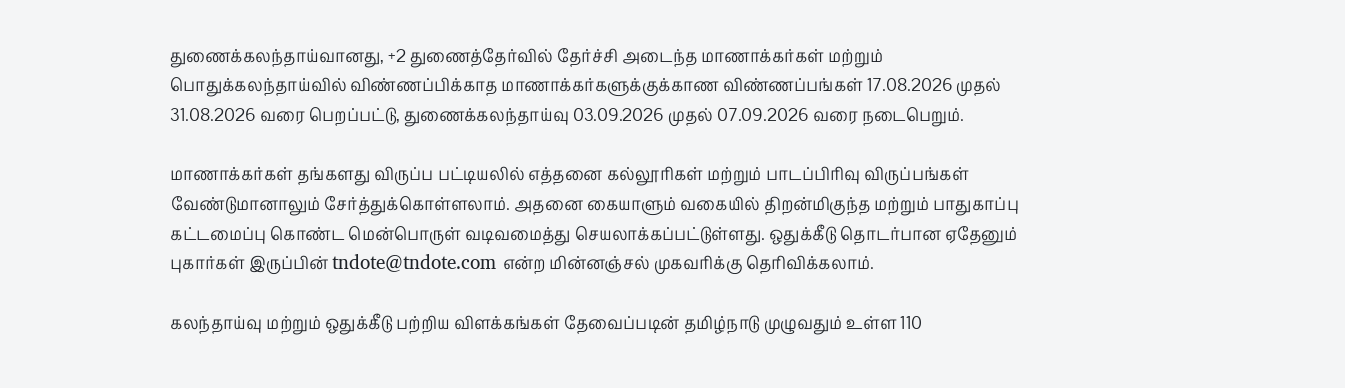துணைக்கலந்தாய்வானது, +2 துணைத்தேர்வில் தேர்ச்சி அடைந்த மாணாக்கர்கள் மற்றும் பொதுக்கலந்தாய்வில் விண்ணப்பிக்காத மாணாக்கர்களுக்குக்காண விண்ணப்பங்கள் 17.08.2026 முதல் 31.08.2026 வரை பெறப்பட்டு, துணைக்கலந்தாய்வு 03.09.2026 முதல் 07.09.2026 வரை நடைபெறும்.

மாணாக்கர்கள் தங்களது விருப்ப பட்டியலில் எத்தனை கல்லூரிகள் மற்றும் பாடப்பிரிவு விருப்பங்கள் வேண்டுமானாலும் சேர்த்துக்கொள்ளலாம். அதனை கையாளும் வகையில் திறன்மிகுந்த மற்றும் பாதுகாப்பு கட்டமைப்பு கொண்ட மென்பொருள் வடிவமைத்து செயலாக்கப்பட்டுள்ளது. ஒதுக்கீடு தொடர்பான ஏதேனும் புகார்கள் இருப்பின் tndote@tndote.com என்ற மின்னஞ்சல் முகவரிக்கு தெரிவிக்கலாம்.

கலந்தாய்வு மற்றும் ஒதுக்கீடு பற்றிய விளக்கங்கள் தேவைப்படின் தமிழ்நாடு முழுவதும் உள்ள 110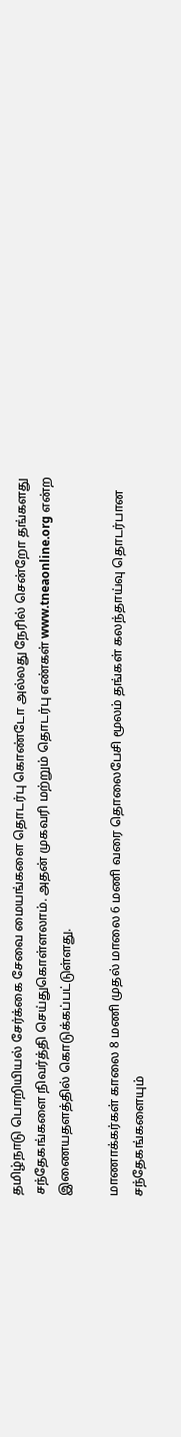தமிழ்நாடு பொறியியல் சேர்க்கை சேவை மையங்களை தொடர்பு கொண்டோ அல்லது நேரில் சென்றோ தங்களது சந்தேகங்களை நிவர்த்தி செய்துகொள்ளலாம். அதன் முகவரி மற்றும் தொடர்பு எண்கள் www.tneaonline.org என்ற இணையதளத்தில் கொடுக்கப்பட்டுள்ளது.

மாணாக்கர்கள் காலை 8 மணி முதல் மாலை 6 மணி வரை தொலைபேசி மூலம் தங்கள் கலந்தாய்வு தொடர்பான சந்தேகங்களையும்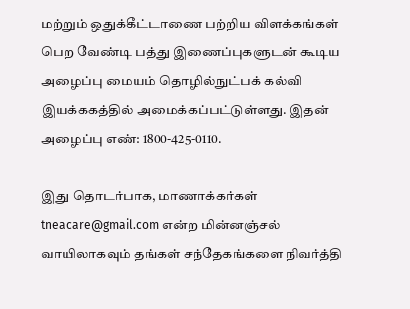மற்றும் ஒதுக்கீட்டாணை பற்றிய விளக்கங்கள் பெற வேண்டி பத்து இணைப்புகளுடன் கூடிய அழைப்பு மையம் தொழில்நுட்பக் கல்வி இயக்ககத்தில் அமைக்கப்பட்டுள்ளது. இதன் அழைப்பு எண்: 1800-425-0110.

இது தொடர்பாக, மாணாக்கர்கள் tneacare@gmail.com என்ற மின்னஞ்சல் வாயிலாகவும் தங்கள் சந்தேகங்களை நிவர்த்தி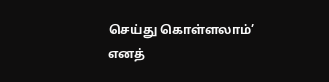செய்து கொள்ளலாம்’ எனத்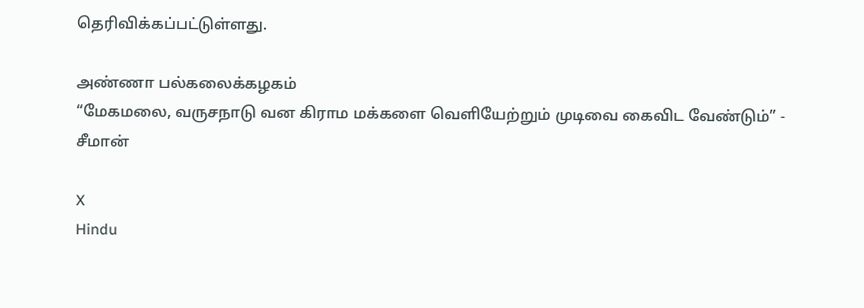தெரிவிக்கப்பட்டுள்ளது.

அண்ணா பல்கலைக்கழகம்
“மேகமலை, வருசநாடு வன கிராம மக்களை வெளியேற்றும் முடிவை கைவிட வேண்டும்” - சீமான்

X
Hindu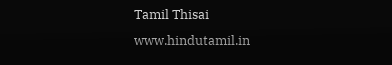Tamil Thisai
www.hindutamil.in